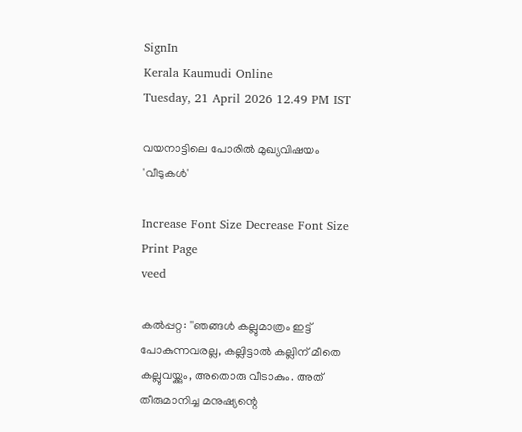SignIn
Kerala Kaumudi Online
Tuesday, 21 April 2026 12.49 PM IST

വയനാട്ടിലെ പോരിൽ മുഖ്യവിഷയം 'വീടുകൾ'

Increase Font Size Decrease Font Size Print Page
veed

കൽപ്പറ്റ: ''ഞങ്ങൾ കല്ലുമാത്രം ഇട്ട് പോകുന്നവരല്ല, കല്ലിട്ടാൽ കല്ലിന് മീതെ കല്ലുവയ്ക്കും, അതൊരു വീടാകും. അത് തീരുമാനിച്ച മനുഷ്യന്റെ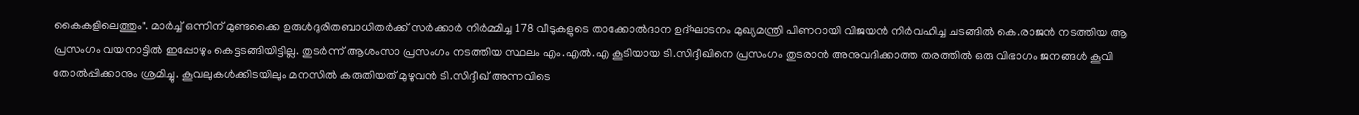കൈകളിലെത്തും". മാർച്ച് ഒന്നിന് മുണ്ടക്കൈ ഉരുൾദുരിതബാധിതർക്ക് സർക്കാർ നിർമ്മിച്ച 178 വീടുകളുടെ താക്കോൽദാന ഉദ്ഘാടനം മുഖ്യമന്ത്രി പിണറായി വിജയൻ നിർവഹിച്ച ചടങ്ങിൽ കെ.രാജൻ നടത്തിയ ആ പ്രസംഗം വയനാട്ടിൽ ഇപ്പോഴും കെട്ടടങ്ങിയിട്ടില്ല. തുടർന്ന് ആശംസാ പ്രസംഗം നടത്തിയ സ്ഥലം എം.എൽ.എ കൂടിയായ ടി.സിദ്ദീഖിനെ പ്രസംഗം തുടരാൻ അനുവദിക്കാത്ത തരത്തിൽ ഒരു വിഭാഗം ജനങ്ങൾ കൂവി തോൽപ്പിക്കാനും ശ്രമിച്ചു. കൂവലുകൾക്കിടയിലും മനസിൽ കരുതിയത് മുഴുവൻ ടി.സിദ്ദീഖ് അന്നവിടെ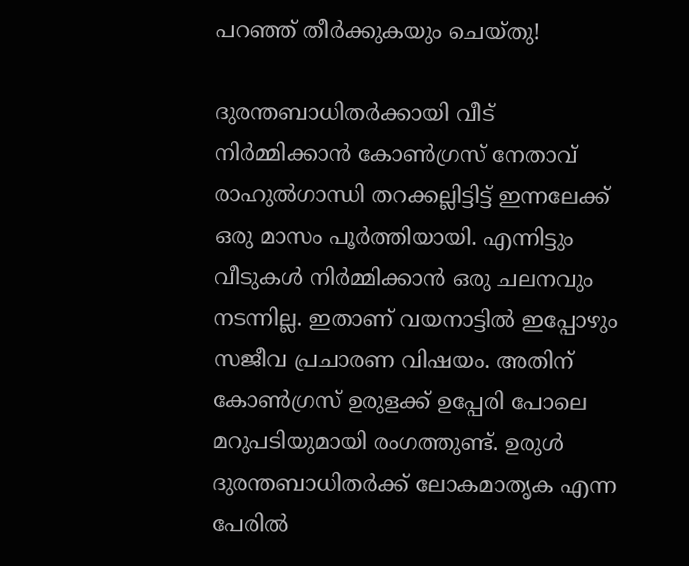പറഞ്ഞ് തീർക്കുകയും ചെയ്തു!

ദുരന്തബാധിതർക്കായി വീട് നിർമ്മിക്കാൻ കോൺഗ്രസ് നേതാവ് രാഹുൽഗാന്ധി തറക്കല്ലിട്ടിട്ട് ഇന്നലേക്ക് ഒരു മാസം പൂർത്തിയായി. എന്നിട്ടും വീടുകൾ നിർമ്മിക്കാൻ ഒരു ചലനവും നടന്നില്ല. ഇതാണ് വയനാട്ടിൽ ഇപ്പോഴും സജീവ പ്രചാരണ വിഷയം. അതിന് കോൺഗ്രസ് ഉരുളക്ക് ഉപ്പേരി പോലെ മറുപടിയുമായി രംഗത്തുണ്ട്. ഉരുൾ ദുരന്തബാധിതർക്ക് ലോകമാതൃക എന്ന പേരിൽ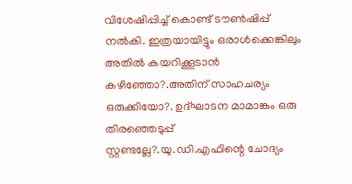വിശേഷിപ്പിച്ച് കൊണ്ട് ‌ടൗൺഷിപ്പ് നൽകി. ഇത്രയായിട്ടും ഒരാൾക്കെങ്കിലും അതിൽ കയറിക്കൂടാൻ കഴിഞ്ഞോ?.അതിന് സാഹചര്യം ഒരുക്കിയോ‌‌?. ഉദ്ഘാടന മാമാങ്കം ഒരു തിരഞ്ഞെടുപ്പ് സ്റ്റണ്ടല്ലേ?.യു.ഡി.എഫിന്റെ ചോദ്യം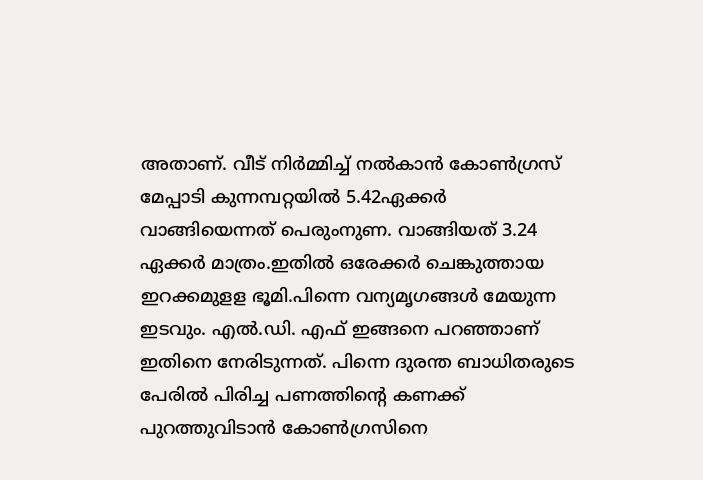അതാണ്. വീട് നിർമ്മിച്ച് നൽകാൻ കോൺഗ്രസ് മേപ്പാടി കുന്നമ്പറ്റയിൽ 5.42ഏക്കർ വാങ്ങിയെന്നത് പെരുംനുണ. വാങ്ങിയത് 3.24 ഏക്കർ മാത്രം.ഇതിൽ ഒരേക്കർ ചെങ്കുത്തായ ഇറക്കമുളള ഭൂമി.പിന്നെ വന്യമൃഗങ്ങൾ മേയുന്ന ഇടവും. എൽ.ഡി. എഫ് ഇങ്ങനെ പറഞ്ഞാണ് ഇതിനെ നേരിടുന്നത്. പിന്നെ ദുരന്ത ബാധിതരുടെ പേരിൽ പിരിച്ച പണത്തിന്റെ കണക്ക് പുറത്തുവിടാൻ കോൺഗ്രസിനെ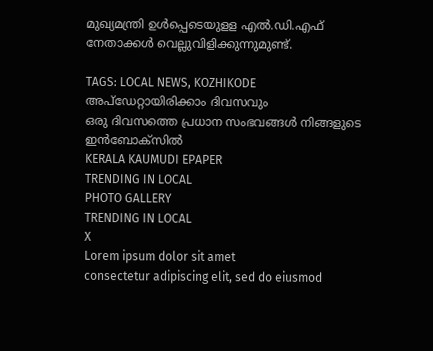മുഖ്യമന്ത്രി ഉൾപ്പെടെയുളള എൽ.ഡി.എഫ് നേതാക്കൾ വെല്ലുവിളിക്കുന്നുമുണ്ട്.

TAGS: LOCAL NEWS, KOZHIKODE
അപ്ഡേറ്റായിരിക്കാം ദിവസവും
ഒരു ദിവസത്തെ പ്രധാന സംഭവങ്ങൾ നിങ്ങളുടെ ഇൻബോക്സിൽ
KERALA KAUMUDI EPAPER
TRENDING IN LOCAL
PHOTO GALLERY
TRENDING IN LOCAL
X
Lorem ipsum dolor sit amet
consectetur adipiscing elit, sed do eiusmod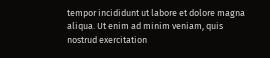tempor incididunt ut labore et dolore magna aliqua. Ut enim ad minim veniam, quis nostrud exercitation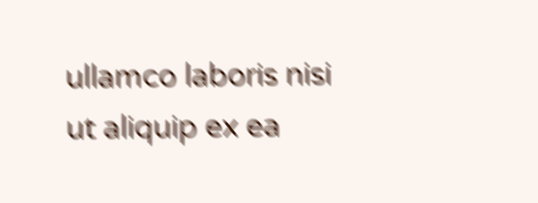ullamco laboris nisi ut aliquip ex ea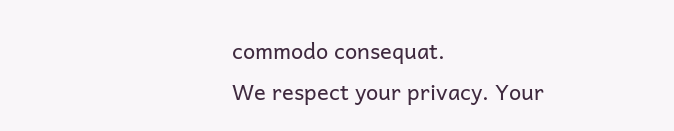commodo consequat.
We respect your privacy. Your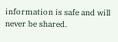information is safe and will never be shared.